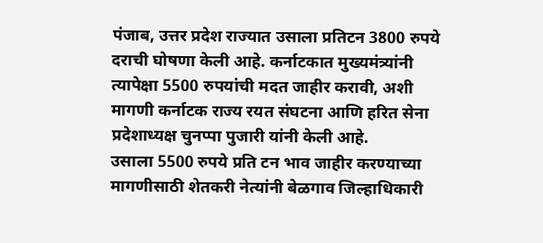पंजाब, उत्तर प्रदेश राज्यात उसाला प्रतिटन 3800 रुपये दराची घोषणा केली आहे. कर्नाटकात मुख्यमंत्र्यांनी त्यापेक्षा 5500 रुपयांची मदत जाहीर करावी, अशी मागणी कर्नाटक राज्य रयत संघटना आणि हरित सेना प्रदेशाध्यक्ष चुनप्पा पुजारी यांनी केली आहे.
उसाला 5500 रुपये प्रति टन भाव जाहीर करण्याच्या मागणीसाठी शेतकरी नेत्यांनी बेळगाव जिल्हाधिकारी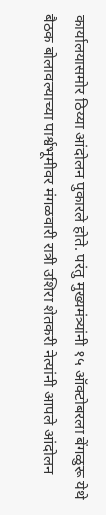कार्यालयासमोर ठिय्या आंदोलन पुकारले होते. परंतु मुख्यमंत्र्यांनी १५ ऑक्टोबरला बेंगळुरू येथे बैठक बोलावल्याच्या पार्श्वभूमीवर मंगळवारी रात्री उशिरा शेतकरी नेत्यांनी आपले आंदोलन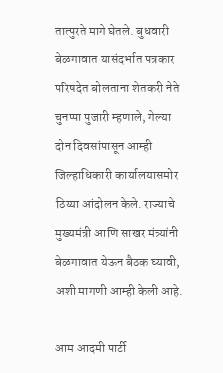तात्पुरते मागे घेतले. बुधवारी बेळगावात यासंदर्भात पत्रकार परिषदेत बोलताना शेतकरी नेते चुनप्पा पुजारी म्हणाले, गेल्या दोन दिवसांपासून आम्ही जिल्हाधिकारी कार्यालयासमोर ठिय्या आंदोलन केले. राज्याचे मुख्यमंत्री आणि साखर मंत्र्यांनी बेळगावात येऊन बैठक घ्यावी, अशी मागणी आम्ही केली आहे.

आम आदमी पार्टी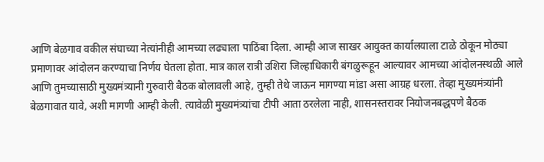आणि बेळगाव वकील संघाच्या नेत्यांनीही आमच्या लढ्याला पाठिंबा दिला. आम्ही आज साखर आयुक्त कार्यालयाला टाळे ठोकून मोठ्या प्रमाणावर आंदोलन करण्याचा निर्णय घेतला होता. मात्र काल रात्री उशिरा जिल्हाधिकारी बंगळुरूहून आल्यावर आमच्या आंदोलनस्थळी आले आणि तुमच्यासाठी मुख्यमंत्र्यानी गुरुवारी बैठक बोलावली आहे, तुम्ही तेथे जाऊन मागण्या मांडा असा आग्रह धरला. तेव्हा मुख्यमंत्र्यांनी बेळगावात यावे, अशी मागणी आम्ही केली. त्यावेळी मुख्यमंत्र्यांचा टीपी आता ठरलेला नाही, शासनस्तरावर नियोजनबद्धपणे बैठक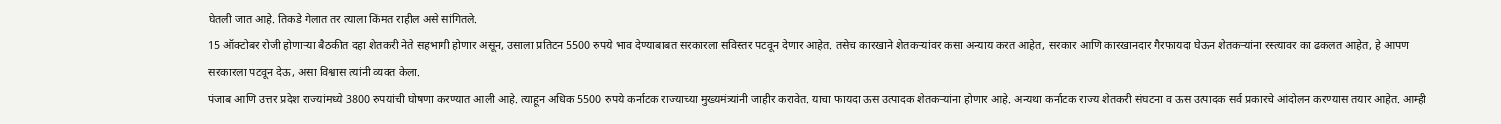घेतली जात आहे. तिकडे गेलात तर त्याला किंमत राहील असे सांगितले.
15 ऑक्टोबर रोजी होणाऱ्या बैठकीत दहा शेतकरी नेते सहभागी होणार असून, उसाला प्रतिटन 5500 रुपये भाव देण्याबाबत सरकारला सविस्तर पटवून देणार आहेत. तसेच कारखाने शेतकऱ्यांवर कसा अन्याय करत आहेत, सरकार आणि कारखानदार गैरफायदा घेऊन शेतकऱ्यांना रस्त्यावर का ढकलत आहेत, हे आपण सरकारला पटवून देऊ, असा विश्वास त्यांनी व्यक्त केला.
पंजाब आणि उत्तर प्रदेश राज्यांमध्ये 3800 रुपयांची घोषणा करण्यात आली आहे. त्याहून अधिक 5500 रुपये कर्नाटक राज्याच्या मुख्यमंत्र्यांनी जाहीर करावेत. याचा फायदा ऊस उत्पादक शेतकऱ्यांना होणार आहे. अन्यथा कर्नाटक राज्य शेतकरी संघटना व ऊस उत्पादक सर्व प्रकारचे आंदोलन करण्यास तयार आहेत. आम्ही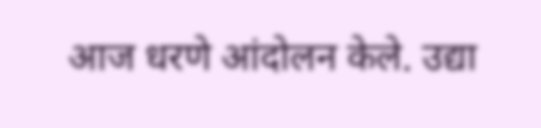आज धरणे आंदोलन केले. उद्या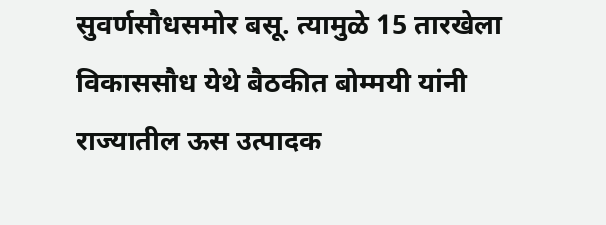सुवर्णसौधसमोर बसू. त्यामुळे 15 तारखेला विकाससौध येथे बैठकीत बोम्मयी यांनी राज्यातील ऊस उत्पादक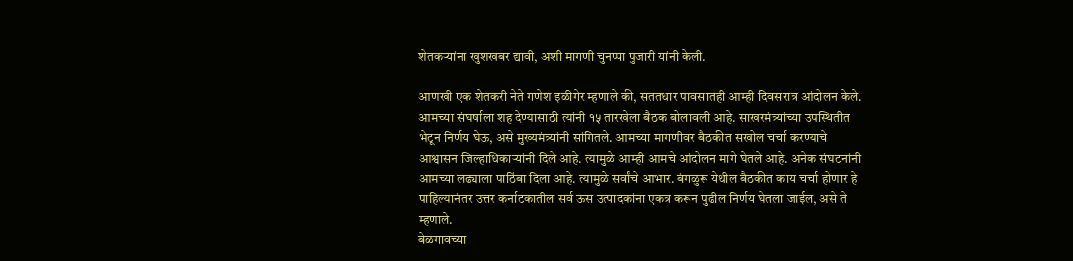शेतकऱ्यांना खुशखबर द्यावी, अशी मागणी चुनप्पा पुजारी यांनी केली.

आणखी एक शेतकरी नेते गणेश इळीगेर म्हणाले की, सततधार पावसातही आम्ही दिवसरात्र आंदोलन केले. आमच्या संघर्षाला शह देण्यासाठी त्यांनी १५ तारखेला बैठक बोलावली आहे. साखरमंत्र्यांच्या उपस्थितीत भेटून निर्णय घेऊ, असे मुख्यमंत्र्यांनी सांगितले. आमच्या मागणीवर बैठकीत सखोल चर्चा करण्याचे आश्वासन जिल्हाधिकाऱ्यांनी दिले आहे. त्यामुळे आम्ही आमचे आंदोलन मागे घेतले आहे. अनेक संघटनांनी आमच्या लढ्याला पाठिंबा दिला आहे. त्यामुळे सर्वांचे आभार. बंगळुरू येथील बैठकीत काय चर्चा होणार हे पाहिल्यानंतर उत्तर कर्नाटकातील सर्व ऊस उत्पादकांना एकत्र करून पुढील निर्णय घेतला जाईल, असे ते म्हणाले.
बेळगावच्या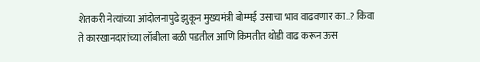शेतकरी नेत्यांच्या आंदोलनापुढे झुकून मुख्यमंत्री बोम्मई उसाचा भाव वाढवणार का..? किंवा ते कारखानदारांच्या लॉबीला बळी पडतील आणि किमतीत थोडी वाढ करून ऊस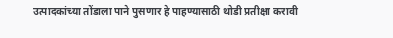उत्पादकांच्या तोंडाला पाने पुसणार हे पाहण्यासाठी थोडी प्रतीक्षा करावी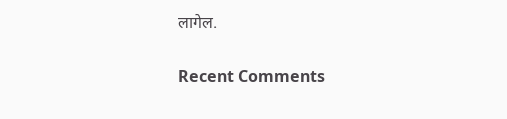लागेल.


Recent Comments